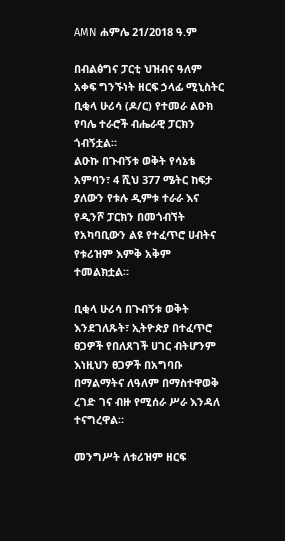AMN ሐምሌ 21/2018 ዓ.ም

በብልፅግና ፓርቲ ህዝብና ዓለም አቀፍ ግንኙነት ዘርፍ ኃላፊ ሚኒስትር ቢቂላ ሁሪሳ (ዶ/ር) የተመራ ልዑክ የባሌ ተራሮች ብሔራዊ ፓርክን ጎብኝቷል።
ልዑኩ በጉብኝቱ ወቅት የሳኔቴ አምባን፣ 4 ሺህ 377 ሜትር ከፍታ ያለውን የቱሉ ዲምቱ ተራራ እና የዲንሾ ፓርክን በመጎብኘት የአካባቢውን ልዩ የተፈጥሮ ሀብትና የቱሪዝም እምቅ አቅም ተመልክቷል።

ቢቂላ ሁሪሳ በጉብኝቱ ወቅት እንደገለጹት፣ ኢትዮጵያ በተፈጥሮ ፀጋዎች የበለጸገች ሀገር ብትሆንም እነዚህን ፀጋዎች በአግባቡ በማልማትና ለዓለም በማስተዋወቅ ረገድ ገና ብዙ የሚሰራ ሥራ እንዳለ ተናግረዋል።

መንግሥት ለቱሪዝም ዘርፍ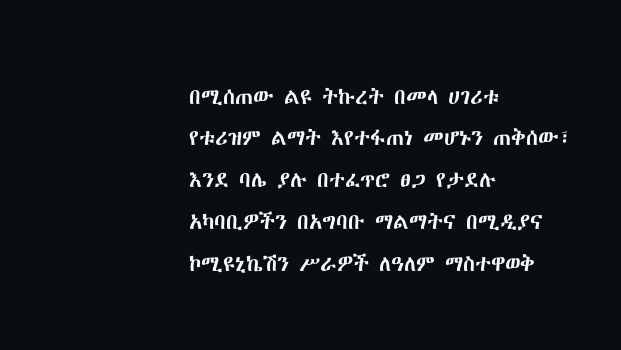በሚሰጠው ልዩ ትኩረት በመላ ሀገሪቱ የቱሪዝም ልማት እየተፋጠነ መሆኑን ጠቅሰው፣ እንደ ባሌ ያሉ በተፈጥሮ ፀጋ የታደሉ አካባቢዎችን በአግባቡ ማልማትና በሚዲያና ኮሚዩኒኬሽን ሥራዎች ለዓለም ማስተዋወቅ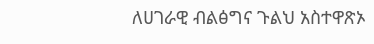ለሀገራዊ ብልፅግና ጉልህ አስተዋጽኦ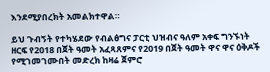እንደሚያበረክት አመልክተዋል።

ይህ ጉብኝት የተካሄደው የብልፅግና ፓርቲ ህዝብና ዓለም አቀፍ ግንኙነት ዘርፍ የ2018 በጀት ዓመት አፈጻጸምና የ2019 በጀት ዓመት ዋና ዋና ዕቅዶች የሚገመገሙበት መድረክ ከዛሬ ጀምሮ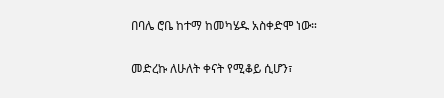በባሌ ሮቤ ከተማ ከመካሄዱ አስቀድሞ ነው።

መድረኩ ለሁለት ቀናት የሚቆይ ሲሆን፣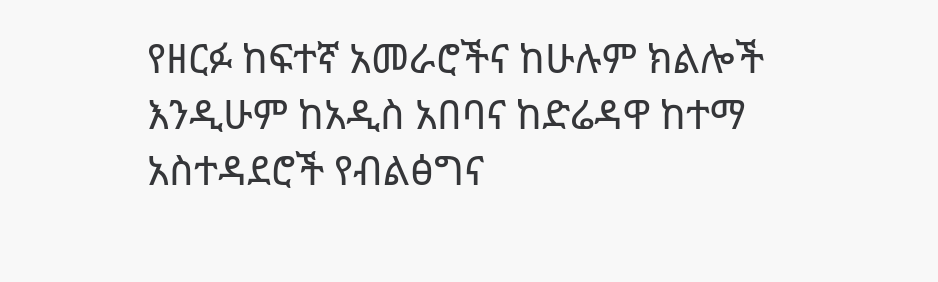የዘርፉ ከፍተኛ አመራሮችና ከሁሉም ክልሎች እንዲሁም ከአዲስ አበባና ከድሬዳዋ ከተማ አስተዳደሮች የብልፅግና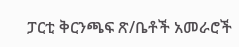ፓርቲ ቅርንጫፍ ጽ/ቤቶች አመራሮች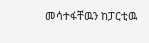መሳተፋቸዉን ከፓርቲዉ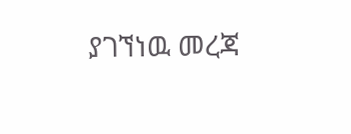ያገኘነዉ መረጃ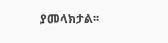ያመላክታል፡፡